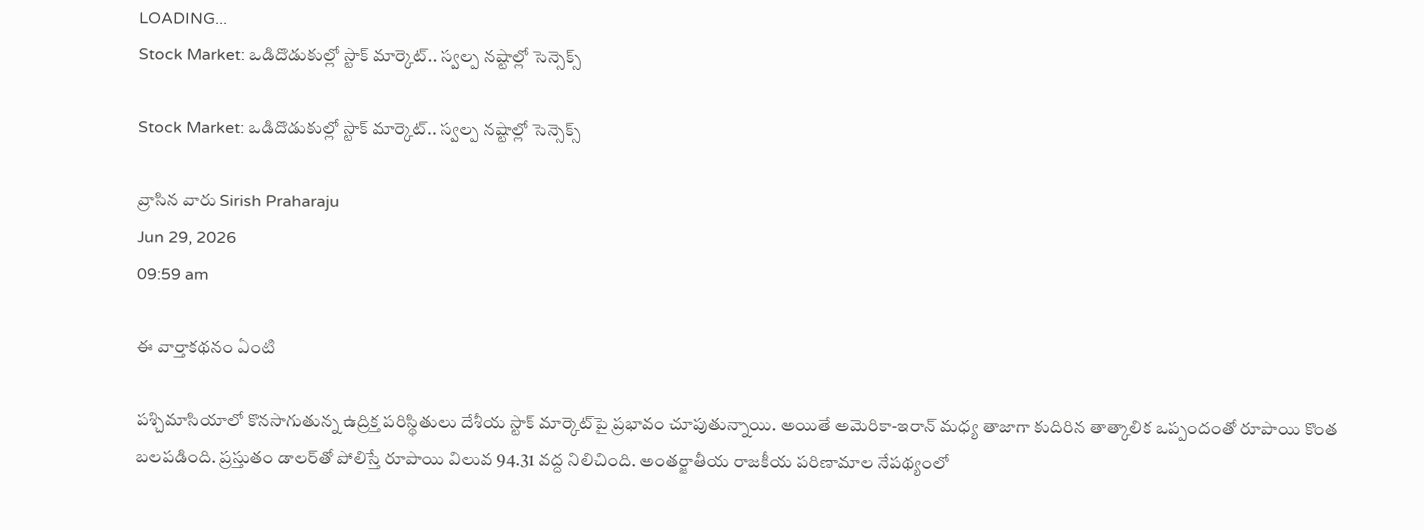LOADING...
Stock Market: ఒడిదొడుకుల్లో స్టాక్ మార్కెట్.. స్వల్ప నష్టాల్లో సెన్సెక్స్

Stock Market: ఒడిదొడుకుల్లో స్టాక్ మార్కెట్.. స్వల్ప నష్టాల్లో సెన్సెక్స్

వ్రాసిన వారు Sirish Praharaju
Jun 29, 2026
09:59 am

ఈ వార్తాకథనం ఏంటి

పశ్చిమాసియాలో కొనసాగుతున్న ఉద్రిక్త పరిస్థితులు దేశీయ స్టాక్ మార్కెట్‌పై ప్రభావం చూపుతున్నాయి. అయితే అమెరికా-ఇరాన్ మధ్య తాజాగా కుదిరిన తాత్కాలిక ఒప్పందంతో రూపాయి కొంత బలపడింది. ప్రస్తుతం డాలర్‌తో పోలిస్తే రూపాయి విలువ 94.31 వద్ద నిలిచింది. అంతర్జాతీయ రాజకీయ పరిణామాల నేపథ్యంలో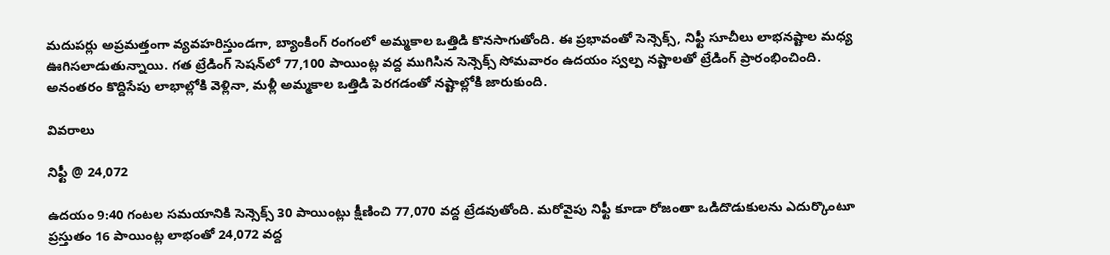మదుపర్లు అప్రమత్తంగా వ్యవహరిస్తుండగా, బ్యాంకింగ్ రంగంలో అమ్మకాల ఒత్తిడి కొనసాగుతోంది. ఈ ప్రభావంతో సెన్సెక్స్, నిఫ్టీ సూచీలు లాభనష్టాల మధ్య ఊగిసలాడుతున్నాయి. గత ట్రేడింగ్ సెషన్‌లో 77,100 పాయింట్ల వద్ద ముగిసిన సెన్సెక్స్ సోమవారం ఉదయం స్వల్ప నష్టాలతో ట్రేడింగ్ ప్రారంభించింది. అనంతరం కొద్దిసేపు లాభాల్లోకి వెళ్లినా, మళ్లీ అమ్మకాల ఒత్తిడి పెరగడంతో నష్టాల్లోకి జారుకుంది.

వివరాలు

నిఫ్టీ @ 24,072

ఉదయం 9:40 గంటల సమయానికి సెన్సెక్స్ 30 పాయింట్లు క్షీణించి 77,070 వద్ద ట్రేడవుతోంది. మరోవైపు నిఫ్టీ కూడా రోజంతా ఒడిదొడుకులను ఎదుర్కొంటూ ప్రస్తుతం 16 పాయింట్ల లాభంతో 24,072 వద్ద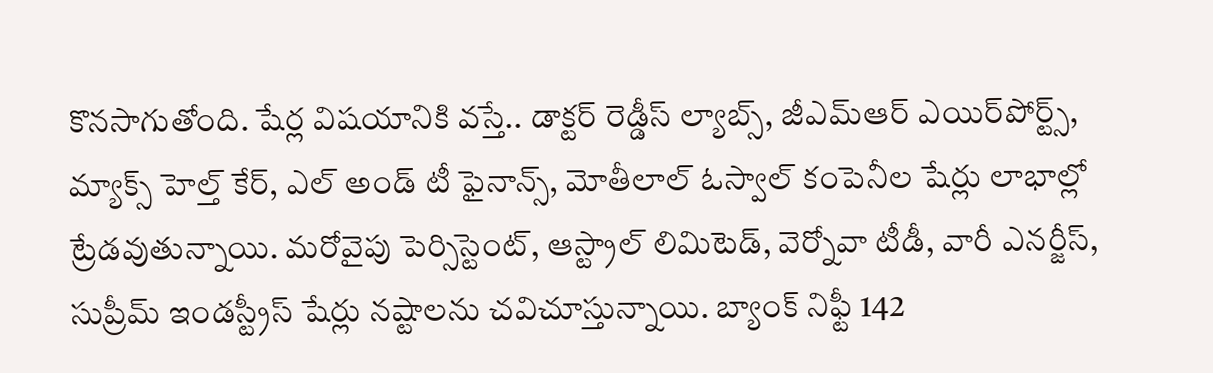కొనసాగుతోంది. షేర్ల విషయానికి వస్తే.. డాక్టర్ రెడ్డీస్ ల్యాబ్స్, జీఎమ్‌ఆర్ ఎయిర్‌పోర్ట్స్, మ్యాక్స్ హెల్త్ కేర్, ఎల్ అండ్ టీ ఫైనాన్స్, మోతీలాల్ ఓస్వాల్ కంపెనీల షేర్లు లాభాల్లో ట్రేడవుతున్నాయి. మరోవైపు పెర్సిస్టెంట్, ఆస్ట్రాల్ లిమిటెడ్, వెర్నోవా టీడీ, వారీ ఎనర్జీస్, సుప్రీమ్ ఇండస్ట్రీస్ షేర్లు నష్టాలను చవిచూస్తున్నాయి. బ్యాంక్ నిఫ్టీ 142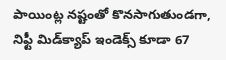పాయింట్ల నష్టంతో కొనసాగుతుండగా, నిఫ్టీ మిడ్‌క్యాప్ ఇండెక్స్ కూడా 67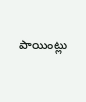పాయింట్లు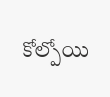కోల్పోయి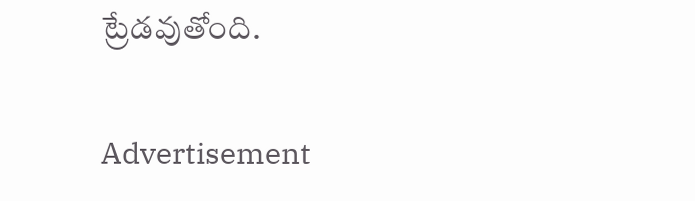ట్రేడవుతోంది.

Advertisement